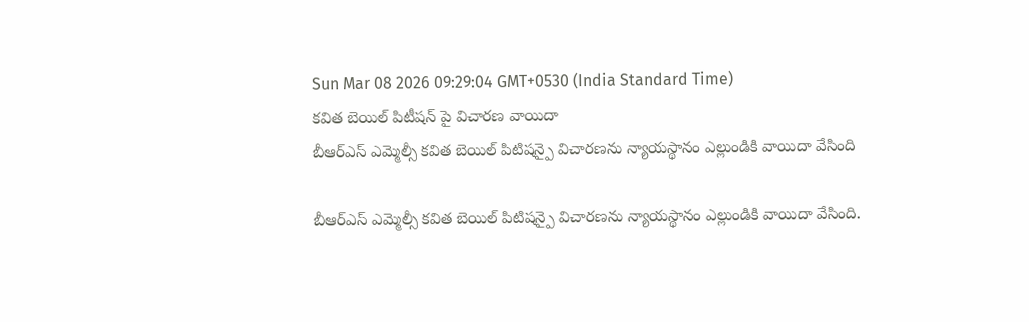Sun Mar 08 2026 09:29:04 GMT+0530 (India Standard Time)
కవిత బెయిల్ పిటీషన్ పై విచారణ వాయిదా
బీఆర్ఎస్ ఎమ్మెల్సీ కవిత బెయిల్ పిటిషన్పై విచారణను న్యాయస్థానం ఎల్లుండికి వాయిదా వేసింది

బీఆర్ఎస్ ఎమ్మెల్సీ కవిత బెయిల్ పిటిషన్పై విచారణను న్యాయస్థానం ఎల్లుండికి వాయిదా వేసింది.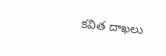కవిత దాఖలు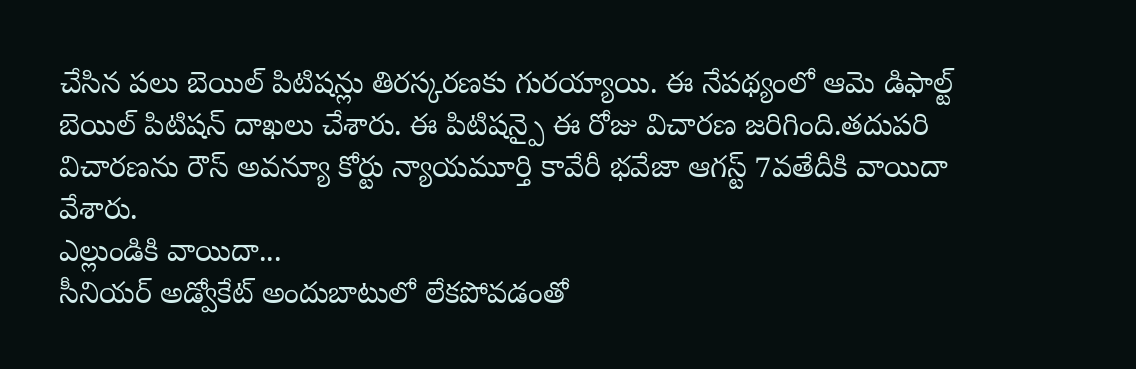చేసిన పలు బెయిల్ పిటిషన్లు తిరస్కరణకు గురయ్యాయి. ఈ నేపథ్యంలో ఆమె డిఫాల్ట్ బెయిల్ పిటిషన్ దాఖలు చేశారు. ఈ పిటిషన్పై ఈ రోజు విచారణ జరిగింది.తదుపరి విచారణను రౌస్ అవన్యూ కోర్టు న్యాయమూర్తి కావేరీ భవేజా ఆగస్ట్ 7వతేదీకి వాయిదా వేశారు.
ఎల్లుండికి వాయిదా...
సీనియర్ అడ్వోకేట్ అందుబాటులో లేకపోవడంతో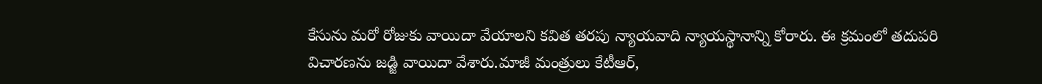కేసును మరో రోజుకు వాయిదా వేయాలని కవిత తరపు న్యాయవాది న్యాయస్థానాన్ని కోరారు. ఈ క్రమంలో తదుపరి విచారణను జడ్జి వాయిదా వేశారు.మాజీ మంత్రులు కేటీఆర్,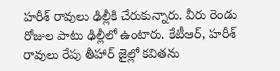హరీశ్ రావులు ఢిల్లీకి చేరుకున్నారు. వీరు రెండు రోజుల పాటు ఢిల్లీలో ఉంటారు. కేటీఆర్, హరీశ్ రావులు రేపు తీహార్ జైల్లో కవితను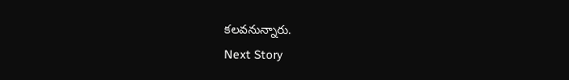కలవనున్నారు.
Next Story